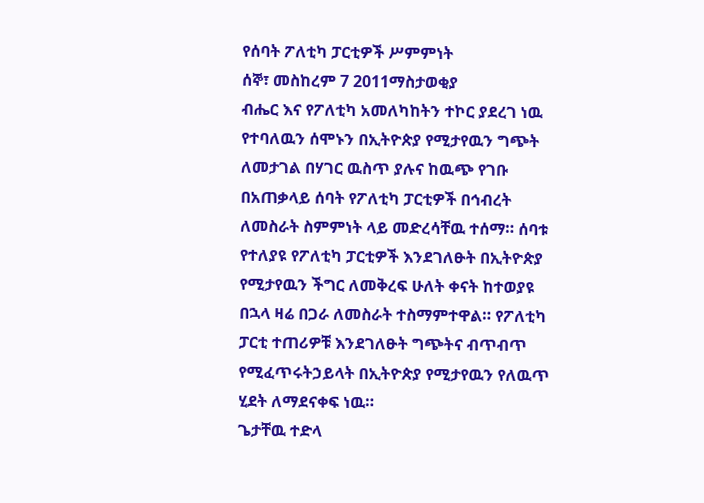የሰባት ፖለቲካ ፓርቲዎች ሥምምነት
ሰኞ፣ መስከረም 7 2011ማስታወቂያ
ብሔር እና የፖለቲካ አመለካከትን ተኮር ያደረገ ነዉ የተባለዉን ሰሞኑን በኢትዮጵያ የሚታየዉን ግጭት ለመታገል በሃገር ዉስጥ ያሉና ከዉጭ የገቡ በአጠቃላይ ሰባት የፖለቲካ ፓርቲዎች በኅብረት ለመስራት ስምምነት ላይ መድረሳቸዉ ተሰማ። ሰባቱ የተለያዩ የፖለቲካ ፓርቲዎች እንደገለፁት በኢትዮጵያ የሚታየዉን ችግር ለመቅረፍ ሁለት ቀናት ከተወያዩ በኋላ ዛሬ በጋራ ለመስራት ተስማምተዋል። የፖለቲካ ፓርቲ ተጠሪዎቹ እንደገለፁት ግጭትና ብጥብጥ የሚፈጥሩትኃይላት በኢትዮጵያ የሚታየዉን የለዉጥ ሂደት ለማደናቀፍ ነዉ።
ጌታቸዉ ተድላ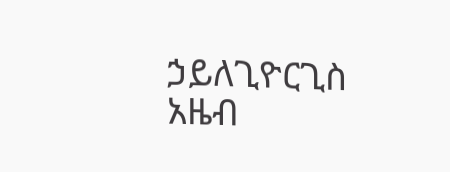ኃይለጊዮርጊስ
አዜብ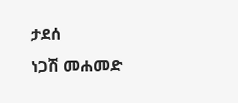ታደሰ
ነጋሽ መሐመድ